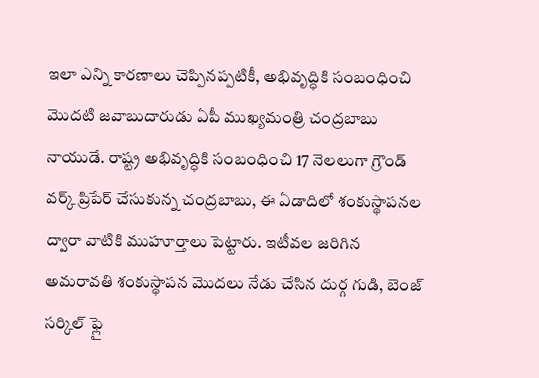ఇలా ఎన్ని కారణాలు చెప్పినప్పటికీ, అభివృద్ధికి సంబంధించి మొదటి జవాబుదారుడు ఏపీ ముఖ్యమంత్రి చంద్రబాబు నాయుడే. రాష్ట్ర అభివృద్ధికి సంబంధించి 17 నెలలుగా గ్రౌండ్ వర్క్ ప్రిపేర్ చేసుకున్న చంద్రబాబు, ఈ ఏడాదిలో శంకుస్థాపనల ద్వారా వాటికి ముహూర్తాలు పెట్టారు. ఇటీవల జరిగిన అమరావతి శంకుస్థాపన మొదలు నేడు చేసిన దుర్గ గుడి, బెంజ్ సర్కిల్ ఫ్లై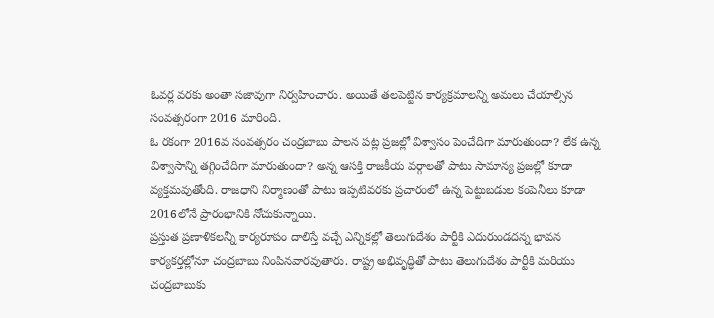ఓవర్ల వరకు అంతా సజావుగా నిర్వహించారు. అయితే తలపెట్టిన కార్యక్రమాలన్ని అమలు చేయాల్సిన సంవత్సరంగా 2016 మారింది.
ఓ రకంగా 2016వ సంవత్సరం చంద్రబాబు పాలన పట్ల ప్రజల్లో విశ్వాసం పెంచేదిగా మారుతుందా? లేక ఉన్న విశ్వాసాన్ని తగ్గించేదిగా మారుతుందా? అన్న ఆసక్తి రాజకీయ వర్గాలతో పాటు సామాన్య ప్రజల్లో కూడా వ్యక్తమవుతోంది. రాజధాని నిర్మాణంతో పాటు ఇప్పటివరకు ప్రచారంలో ఉన్న పెట్టుబడుల కంపెనీలు కూడా 2016లోనే ప్రారంభానికి నోచుకున్నాయి.
ప్రస్తుత ప్రణాళికలన్నీ కార్యరూపం దాలిస్తే వచ్చే ఎన్నికల్లో తెలుగుదేశం పార్టీకి ఎదురుండదన్న భావన కార్యకర్తల్లోనూ చంద్రబాబు నింపినవారవుతారు. రాష్ట్ర అభివృద్ధితో పాటు తెలుగుదేశం పార్టీకి మరియు చంద్రబాబుకు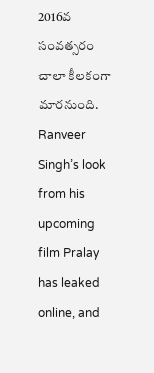2016వ సంవత్సరం చాలా కీలకంగా మారనుంది.
Ranveer Singh’s look from his upcoming film Pralay has leaked online, and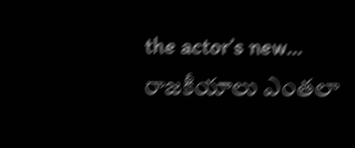the actor’s new…
రాజకీయాలు ఎంతలా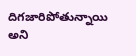దిగజారిపోతున్నాయి అని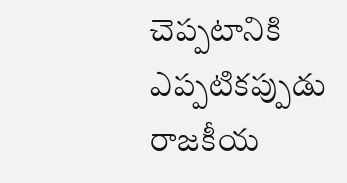చెప్పటానికి ఎప్పటికప్పుడు రాజకీయ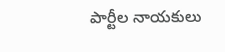పార్టీల నాయకులు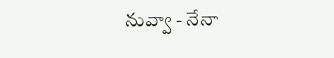నువ్వా - నేనా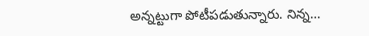అన్నట్టుగా పోటీపడుతున్నారు. నిన్న…